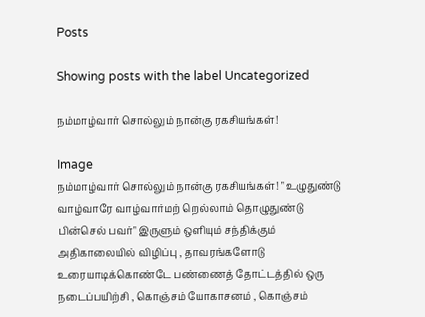Posts

Showing posts with the label Uncategorized

நம்மாழ்வார் சொல்லும் நான்கு ரகசியங்கள்!

Image
நம்மாழ்வார் சொல்லும் நான்கு ரகசியங்கள்! " உழுதுண்டு வாழ்வாரே வாழ்வார்மற் றெல்லாம் தொழுதுண்டு பின்செல் பவர்" இருளும் ஒளியும் சந்திக்கும் அதிகாலையில் விழிப்பு , தாவரங்களோடு உரையாடிக்கொண்டே பண்ணைத் தோட்டத்தில் ஒரு நடைப்பயிற்சி , கொஞ்சம் யோகாசனம் , கொஞ்சம்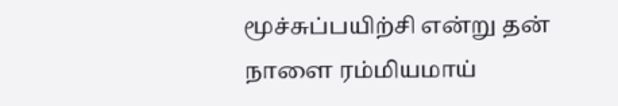மூச்சுப்பயிற்சி என்று தன் நாளை ரம்மியமாய்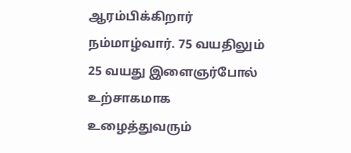ஆரம்பிக்கிறார் நம்மாழ்வார். 75 வயதிலும் 25 வயது இளைஞர்போல் உற்சாகமாக உழைத்துவரும்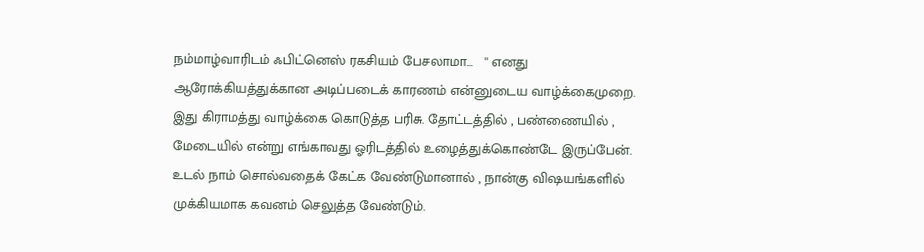நம்மாழ்வாரிடம் ஃபிட்னெஸ் ரகசியம் பேசலாமா...   '' எனது ஆரோக்கியத்துக்கான அடிப்படைக் காரணம் என்னுடைய வாழ்க்கைமுறை. இது கிராமத்து வாழ்க்கை கொடுத்த பரிசு. தோட்டத்தில் , பண்ணையில் , மேடையில் என்று எங்காவது ஓரிடத்தில் உழைத்துக்கொண்டே இருப்பேன். உடல் நாம் சொல்வதைக் கேட்க வேண்டுமானால் , நான்கு விஷயங்களில் முக்கியமாக கவனம் செலுத்த வேண்டும்.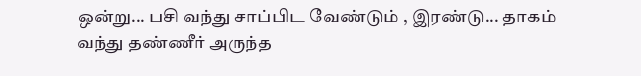ஒன்று... பசி வந்து சாப்பிட வேண்டும் , இரண்டு... தாகம் வந்து தண்ணீர் அருந்த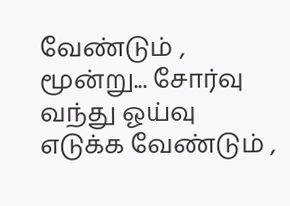வேண்டும் , மூன்று... சோர்வு வந்து ஓய்வு எடுக்க வேண்டும் ,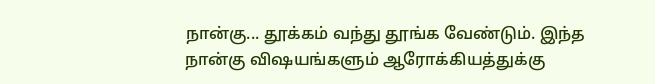நான்கு... தூக்கம் வந்து தூங்க வேண்டும். இந்த நான்கு விஷயங்களும் ஆரோக்கியத்துக்கு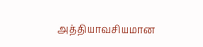அத்தியாவசியமான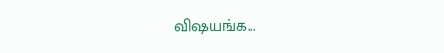விஷயங்க...